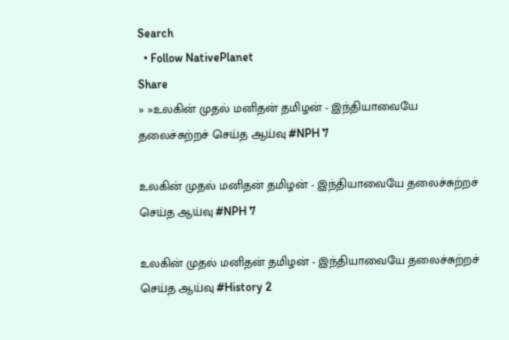Search
  • Follow NativePlanet
Share
» »உலகின் முதல் மனிதன் தமிழன் - இந்தியாவையே தலைச்சுற்றச் செய்த ஆய்வு #NPH 7

உலகின் முதல் மனிதன் தமிழன் - இந்தியாவையே தலைச்சுற்றச் செய்த ஆய்வு #NPH 7

உலகின் முதல் மனிதன் தமிழன் - இந்தியாவையே தலைச்சுற்றச் செய்த ஆய்வு #History 2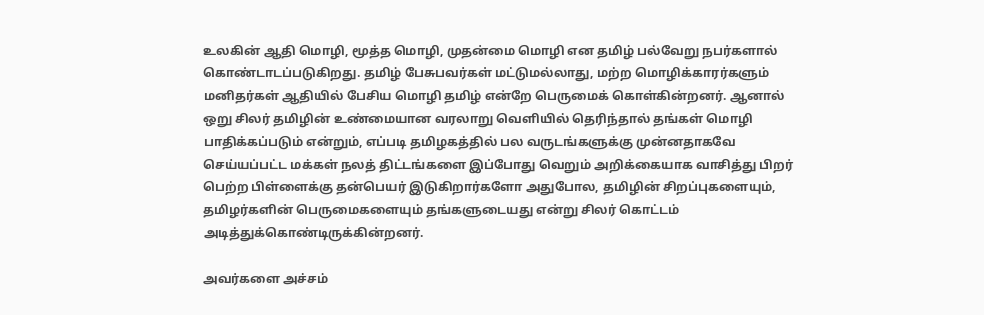உலகின் ஆதி மொழி, மூத்த மொழி, முதன்மை மொழி என தமிழ் பல்வேறு நபர்களால் கொண்டாடப்படுகிறது. தமிழ் பேசுபவர்கள் மட்டுமல்லாது, மற்ற மொழிக்காரர்களும் மனிதர்கள் ஆதியில் பேசிய மொழி தமிழ் என்றே பெருமைக் கொள்கின்றனர். ஆனால் ஒறு சிலர் தமிழின் உண்மையான வரலாறு வெளியில் தெரிந்தால் தங்கள் மொழி பாதிக்கப்படும் என்றும், எப்படி தமிழகத்தில் பல வருடங்களுக்கு முன்னதாகவே செய்யப்பட்ட மக்கள் நலத் திட்டங்களை இப்போது வெறும் அறிக்கையாக வாசித்து பிறர் பெற்ற பிள்ளைக்கு தன்பெயர் இடுகிறார்களோ அதுபோல, தமிழின் சிறப்புகளையும், தமிழர்களின் பெருமைகளையும் தங்களுடையது என்று சிலர் கொட்டம் அடித்துக்கொண்டிருக்கின்றனர்.

அவர்களை அச்சம்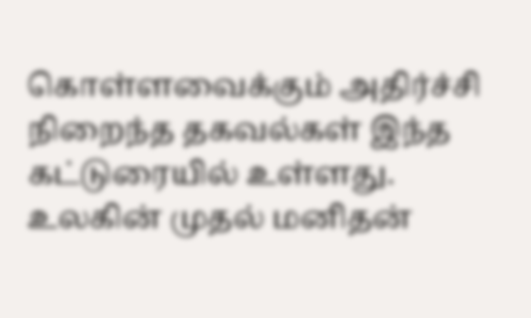கொள்ளவைக்கும் அதிர்ச்சி நிறைந்த தகவல்கள் இந்த கட்டுரையில் உள்ளது. உலகின் முதல் மனிதன்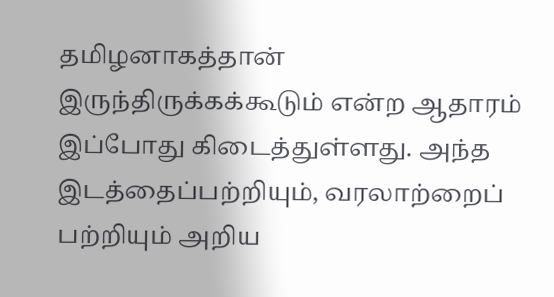தமிழனாகத்தான் இருந்திருக்கக்கூடும் என்ற ஆதாரம் இப்போது கிடைத்துள்ளது. அந்த இடத்தைப்பற்றியும், வரலாற்றைப் பற்றியும் அறிய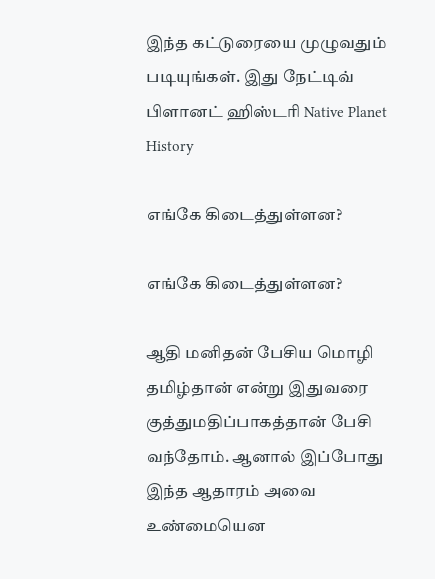இந்த கட்டுரையை முழுவதும் படியுங்கள். இது நேட்டிவ் பிளானட் ஹிஸ்டரி Native Planet History

எங்கே கிடைத்துள்ளன?

எங்கே கிடைத்துள்ளன?

ஆதி மனிதன் பேசிய மொழி தமிழ்தான் என்று இதுவரை குத்துமதிப்பாகத்தான் பேசி வந்தோம். ஆனால் இப்போது இந்த ஆதாரம் அவை உண்மையென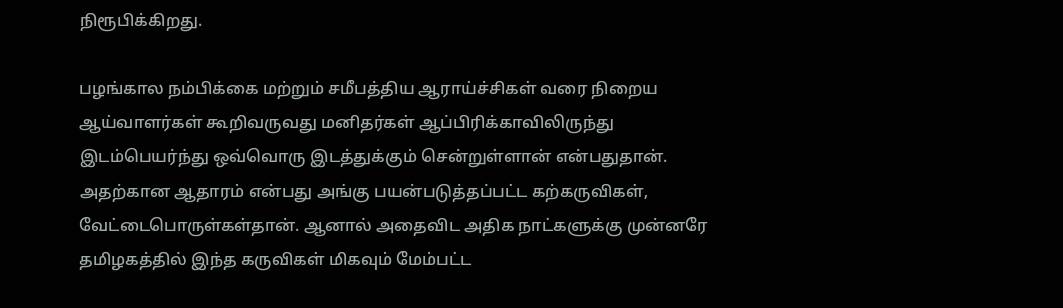நிரூபிக்கிறது.

பழங்கால நம்பிக்கை மற்றும் சமீபத்திய ஆராய்ச்சிகள் வரை நிறைய ஆய்வாளர்கள் கூறிவருவது மனிதர்கள் ஆப்பிரிக்காவிலிருந்து இடம்பெயர்ந்து ஒவ்வொரு இடத்துக்கும் சென்றுள்ளான் என்பதுதான். அதற்கான ஆதாரம் என்பது அங்கு பயன்படுத்தப்பட்ட கற்கருவிகள், வேட்டைபொருள்கள்தான். ஆனால் அதைவிட அதிக நாட்களுக்கு முன்னரே தமிழகத்தில் இந்த கருவிகள் மிகவும் மேம்பட்ட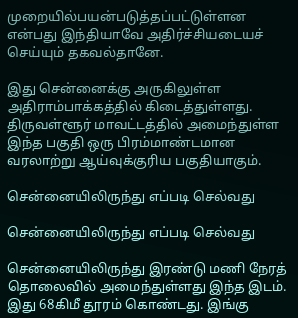முறையில்பயன்படுத்தப்பட்டுள்ளன என்பது இந்தியாவே அதிர்ச்சியடையச் செய்யும் தகவல்தானே.

இது சென்னைக்கு அருகிலுள்ள அதிராம்பாக்கத்தில் கிடைத்துள்ளது. திருவள்ளூர் மாவட்டத்தில் அமைந்துள்ள இந்த பகுதி ஒரு பிரம்மாண்டமான வரலாற்று ஆய்வுக்குரிய பகுதியாகும்.

சென்னையிலிருந்து எப்படி செல்வது

சென்னையிலிருந்து எப்படி செல்வது

சென்னையிலிருந்து இரண்டு மணி நேரத் தொலைவில் அமைந்துள்ளது இந்த இடம். இது 68கிமீ தூரம் கொண்டது. இங்கு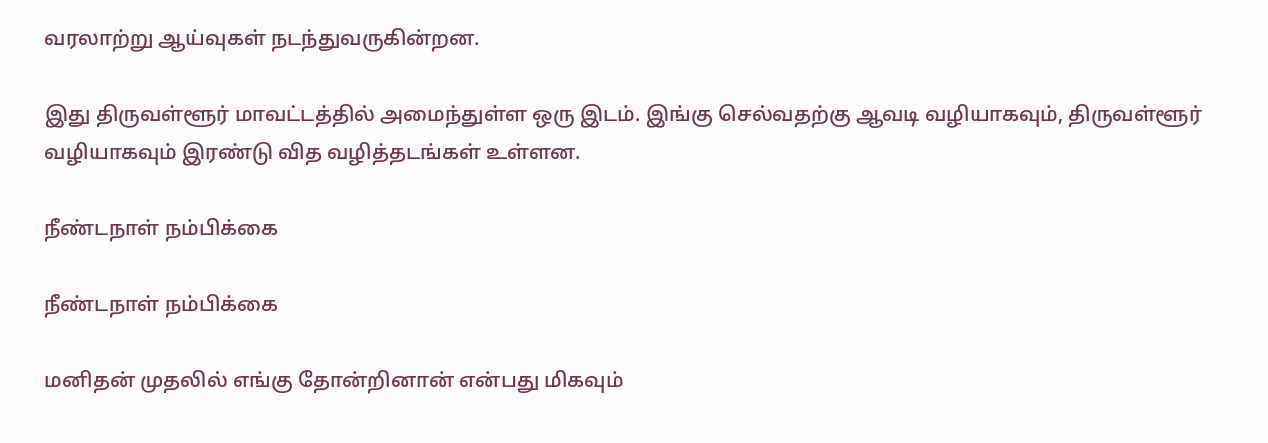வரலாற்று ஆய்வுகள் நடந்துவருகின்றன.

இது திருவள்ளூர் மாவட்டத்தில் அமைந்துள்ள ஒரு இடம். இங்கு செல்வதற்கு ஆவடி வழியாகவும், திருவள்ளூர் வழியாகவும் இரண்டு வித வழித்தடங்கள் உள்ளன.

நீண்டநாள் நம்பிக்கை

நீண்டநாள் நம்பிக்கை

மனிதன் முதலில் எங்கு தோன்றினான் என்பது மிகவும்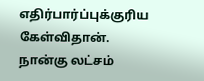எதிர்பார்ப்புக்குரிய கேள்விதான். நான்கு லட்சம்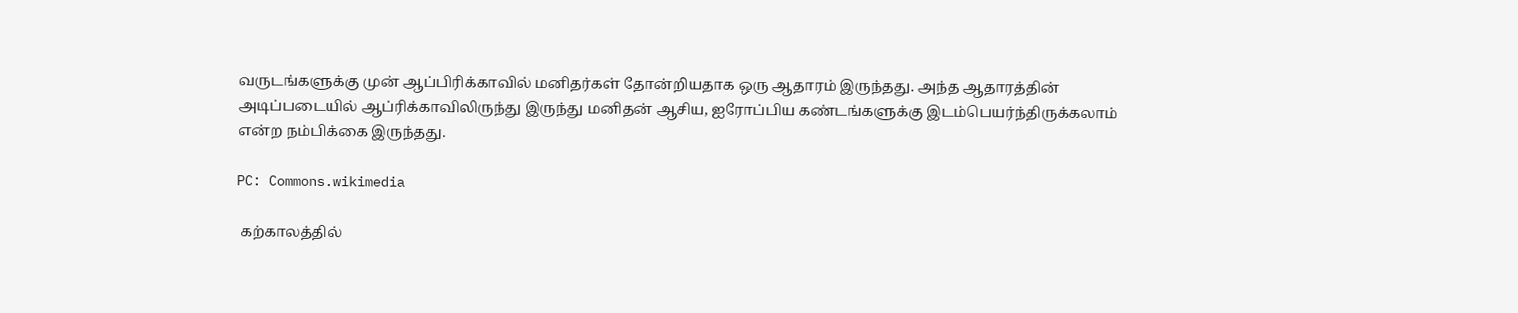வருடங்களுக்கு முன் ஆப்பிரிக்காவில் மனிதர்கள் தோன்றியதாக ஒரு ஆதாரம் இருந்தது. அந்த ஆதாரத்தின் அடிப்படையில் ஆப்ரிக்காவிலிருந்து இருந்து மனிதன் ஆசிய, ஐரோப்பிய கண்டங்களுக்கு இடம்பெயர்ந்திருக்கலாம் என்ற நம்பிக்கை இருந்தது.

PC: Commons.wikimedia

 கற்காலத்தில்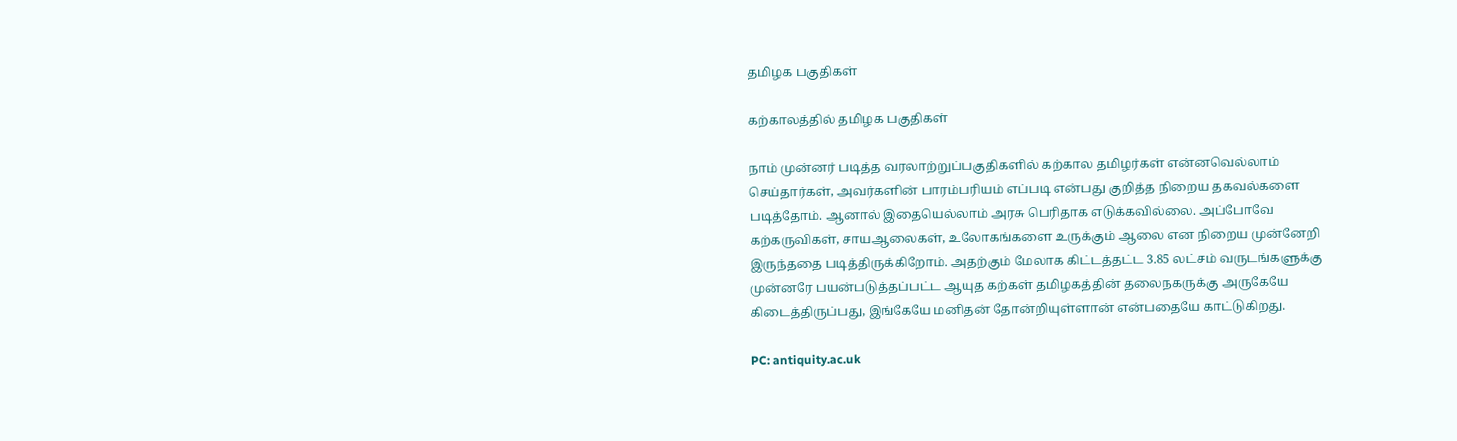தமிழக பகுதிகள்

கற்காலத்தில் தமிழக பகுதிகள்

நாம் முன்னர் படித்த வரலாற்றுப்பகுதிகளில் கற்கால தமிழர்கள் என்னவெல்லாம் செய்தார்கள், அவர்களின் பாரம்பரியம் எப்படி என்பது குறித்த நிறைய தகவல்களை படித்தோம். ஆனால் இதையெல்லாம் அரசு பெரிதாக எடுக்கவில்லை. அப்போவே கற்கருவிகள், சாயஆலைகள், உலோகங்களை உருக்கும் ஆலை என நிறைய முன்னேறி இருந்ததை படித்திருக்கிறோம். அதற்கும் மேலாக கிட்டத்தட்ட 3.85 லட்சம் வருடங்களுக்கு முன்னரே பயன்படுத்தப்பட்ட ஆயுத கற்கள் தமிழகத்தின் தலைநகருக்கு அருகேயே கிடைத்திருப்பது, இங்கேயே மனிதன் தோன்றியுள்ளான் என்பதையே காட்டுகிறது.

PC: antiquity.ac.uk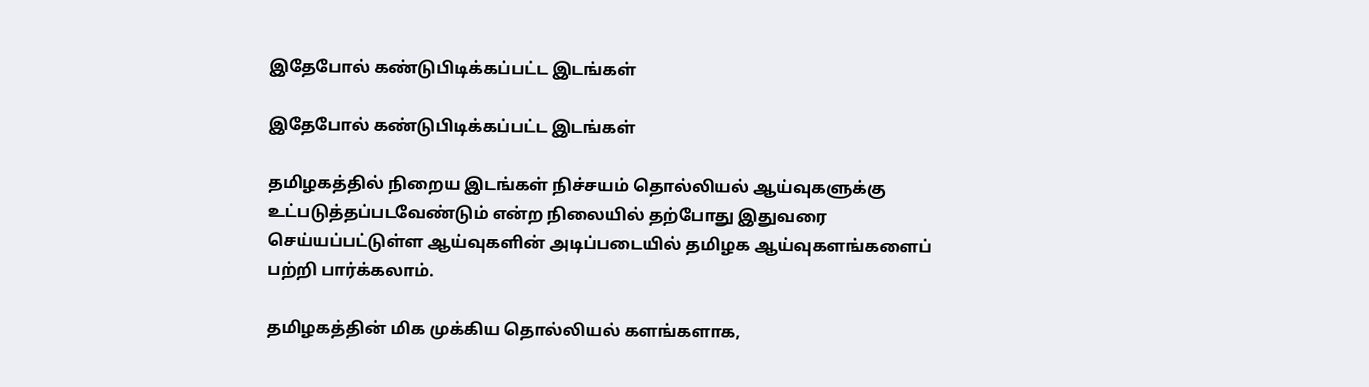இதேபோல் கண்டுபிடிக்கப்பட்ட இடங்கள்

இதேபோல் கண்டுபிடிக்கப்பட்ட இடங்கள்

தமிழகத்தில் நிறைய இடங்கள் நிச்சயம் தொல்லியல் ஆய்வுகளுக்கு உட்படுத்தப்படவேண்டும் என்ற நிலையில் தற்போது இதுவரை செய்யப்பட்டுள்ள ஆய்வுகளின் அடிப்படையில் தமிழக ஆய்வுகளங்களைப் பற்றி பார்க்கலாம்.

தமிழகத்தின் மிக முக்கிய தொல்லியல் களங்களாக,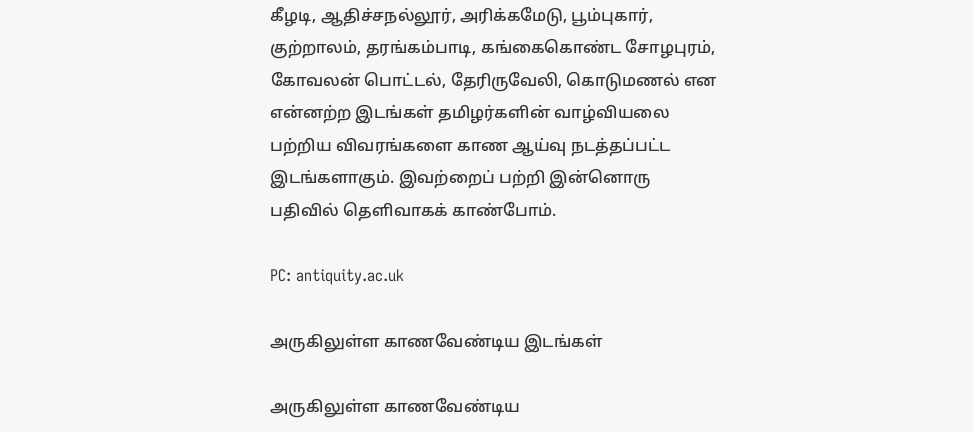கீழடி, ஆதிச்சநல்லூர், அரிக்கமேடு, பூம்புகார், குற்றாலம், தரங்கம்பாடி, கங்கைகொண்ட சோழபுரம், கோவலன் பொட்டல், தேரிருவேலி, கொடுமணல் என என்னற்ற இடங்கள் தமிழர்களின் வாழ்வியலை பற்றிய விவரங்களை காண ஆய்வு நடத்தப்பட்ட இடங்களாகும். இவற்றைப் பற்றி இன்னொரு பதிவில் தெளிவாகக் காண்போம்.

PC: antiquity.ac.uk

அருகிலுள்ள காணவேண்டிய இடங்கள்

அருகிலுள்ள காணவேண்டிய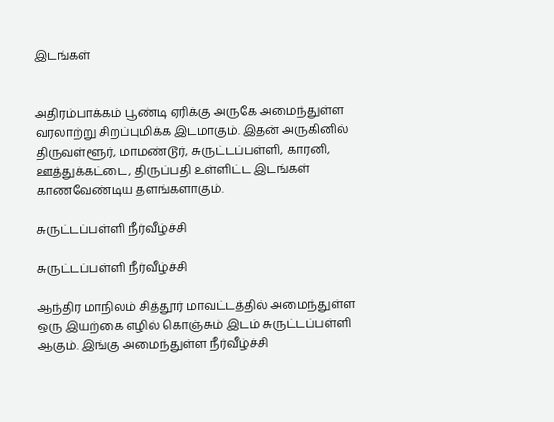இடங்கள்


அதிரம்பாக்கம் பூண்டி ஏரிக்கு அருகே அமைந்துள்ள வரலாற்று சிறப்புமிக்க இடமாகும். இதன் அருகினில் திருவள்ளூர், மாமண்டூர், சுருட்டப்பள்ளி, காரனி, ஊத்துக்கட்டை, திருப்பதி உள்ளிட்ட இடங்கள் காணவேண்டிய தளங்களாகும்.

சுருட்டப்பள்ளி நீர்வீழ்ச்சி

சுருட்டப்பள்ளி நீர்வீழ்ச்சி

ஆந்திர மாநிலம் சித்தூர் மாவட்டத்தில் அமைந்துள்ள ஒரு இயற்கை எழில் கொஞ்சும் இடம் சுருட்டப்பள்ளி ஆகும். இங்கு அமைந்துள்ள நீர்வீழ்ச்சி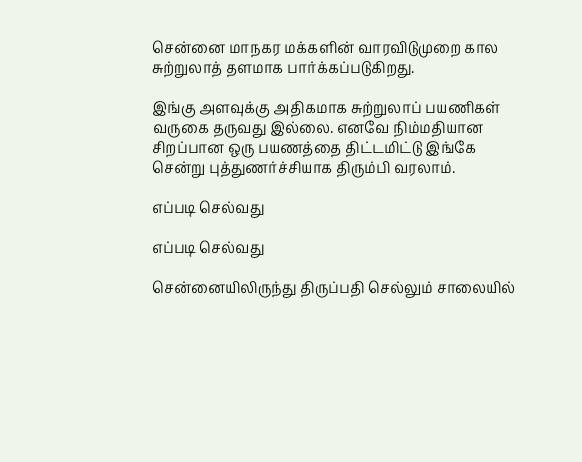சென்னை மாநகர மக்களின் வாரவிடுமுறை கால சுற்றுலாத் தளமாக பார்க்கப்படுகிறது.

இங்கு அளவுக்கு அதிகமாக சுற்றுலாப் பயணிகள் வருகை தருவது இல்லை. எனவே நிம்மதியான சிறப்பான ஒரு பயணத்தை திட்டமிட்டு இங்கே சென்று புத்துணர்ச்சியாக திரும்பி வரலாம்.

எப்படி செல்வது

எப்படி செல்வது

சென்னையிலிருந்து திருப்பதி செல்லும் சாலையில்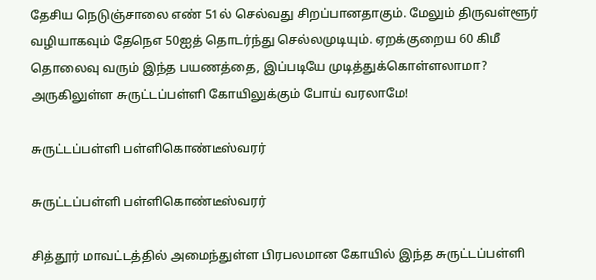தேசிய நெடுஞ்சாலை எண் 51ல் செல்வது சிறப்பானதாகும். மேலும் திருவள்ளூர் வழியாகவும் தேநெஎ 50ஐத் தொடர்ந்து செல்லமுடியும். ஏறக்குறைய 60 கிமீ தொலைவு வரும் இந்த பயணத்தை, இப்படியே முடித்துக்கொள்ளலாமா? அருகிலுள்ள சுருட்டப்பள்ளி கோயிலுக்கும் போய் வரலாமே!

சுருட்டப்பள்ளி பள்ளிகொண்டீஸ்வரர்

சுருட்டப்பள்ளி பள்ளிகொண்டீஸ்வரர்

சித்தூர் மாவட்டத்தில் அமைந்துள்ள பிரபலமான கோயில் இந்த சுருட்டப்பள்ளி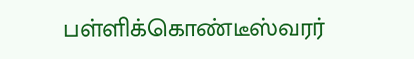பள்ளிக்கொண்டீஸ்வரர்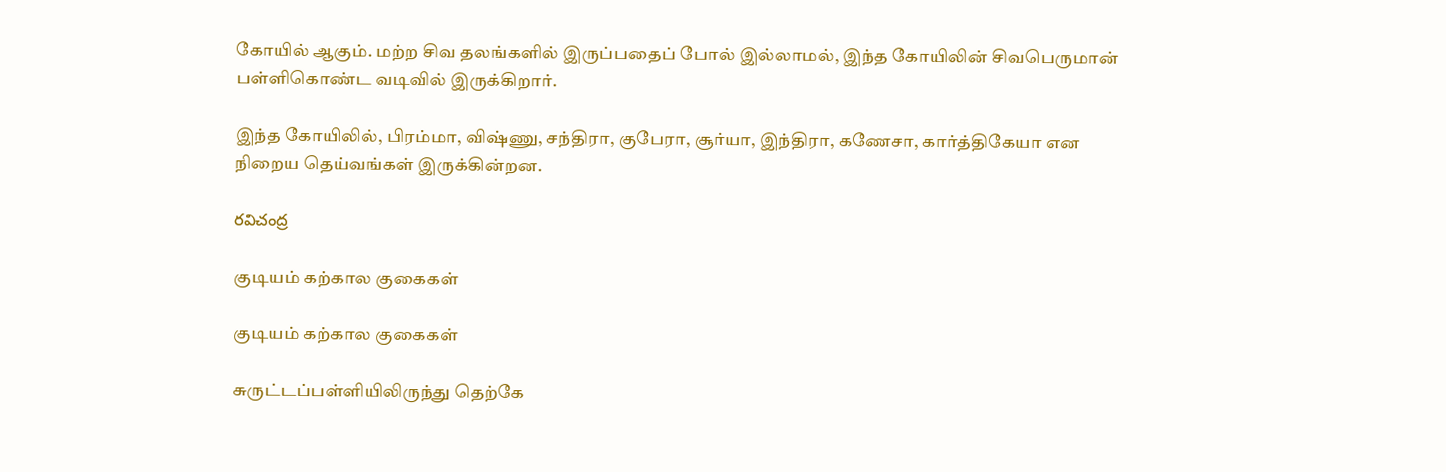கோயில் ஆகும். மற்ற சிவ தலங்களில் இருப்பதைப் போல் இல்லாமல், இந்த கோயிலின் சிவபெருமான் பள்ளிகொண்ட வடிவில் இருக்கிறார்.

இந்த கோயிலில், பிரம்மா, விஷ்ணு, சந்திரா, குபேரா, சூர்யா, இந்திரா, கணேசா, கார்த்திகேயா என நிறைய தெய்வங்கள் இருக்கின்றன.

రవిచంద్ర

குடியம் கற்கால குகைகள்

குடியம் கற்கால குகைகள்

சுருட்டப்பள்ளியிலிருந்து தெற்கே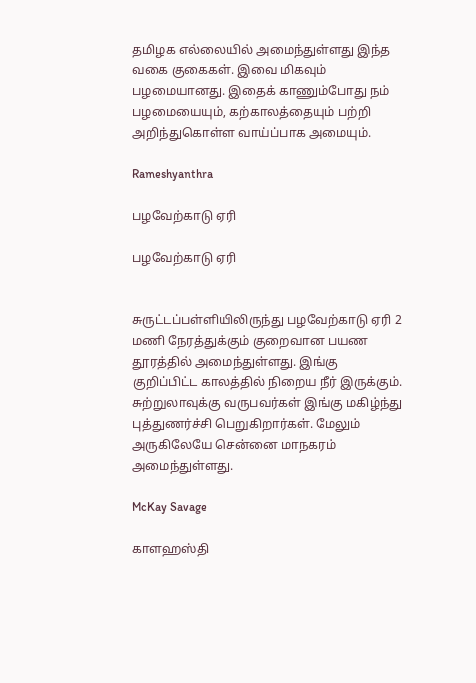தமிழக எல்லையில் அமைந்துள்ளது இந்த வகை குகைகள். இவை மிகவும் பழமையானது. இதைக் காணும்போது நம் பழமையையும், கற்காலத்தையும் பற்றி அறிந்துகொள்ள வாய்ப்பாக அமையும்.

Rameshyanthra

பழவேற்காடு ஏரி

பழவேற்காடு ஏரி


சுருட்டப்பள்ளியிலிருந்து பழவேற்காடு ஏரி 2 மணி நேரத்துக்கும் குறைவான பயண தூரத்தில் அமைந்துள்ளது. இங்கு குறிப்பிட்ட காலத்தில் நிறைய நீர் இருக்கும். சுற்றுலாவுக்கு வருபவர்கள் இங்கு மகிழ்ந்து புத்துணர்ச்சி பெறுகிறார்கள். மேலும் அருகிலேயே சென்னை மாநகரம் அமைந்துள்ளது.

McKay Savage

காளஹஸ்தி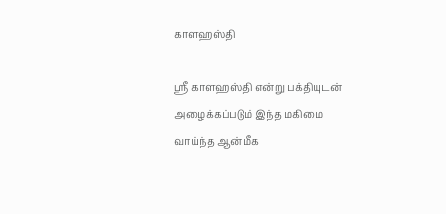காளஹஸ்தி

ஸ்ரீ காளஹஸ்தி என்று பக்தியுடன் அழைக்கப்படும் இந்த மகிமை வாய்ந்த ஆன்மீக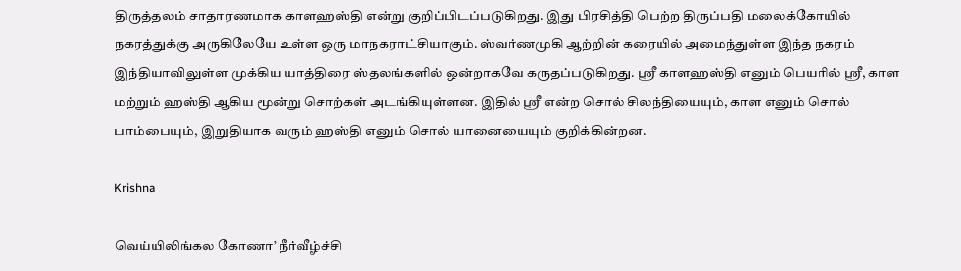திருத்தலம் சாதாரணமாக காளஹஸ்தி என்று குறிப்பிடப்படுகிறது. இது பிரசித்தி பெற்ற திருப்பதி மலைக்கோயில் நகரத்துக்கு அருகிலேயே உள்ள ஒரு மாநகராட்சியாகும். ஸ்வர்ணமுகி ஆற்றின் கரையில் அமைந்துள்ள இந்த நகரம் இந்தியாவிலுள்ள முக்கிய யாத்திரை ஸ்தலங்களில் ஒன்றாகவே கருதப்படுகிறது. ஸ்ரீ காளஹஸ்தி எனும் பெயரில் ஸ்ரீ, காள மற்றும் ஹஸ்தி ஆகிய மூன்று சொற்கள் அடங்கியுள்ளன. இதில் ஸ்ரீ என்ற சொல் சிலந்தியையும், காள எனும் சொல் பாம்பையும், இறுதியாக வரும் ஹஸ்தி எனும் சொல் யானையையும் குறிக்கின்றன.

Krishna

வெய்யிலிங்கல கோணா’ நீர்வீழ்ச்சி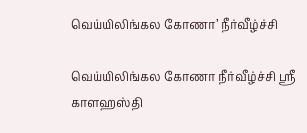வெய்யிலிங்கல கோணா’ நீர்வீழ்ச்சி

வெய்யிலிங்கல கோணா நீர்வீழ்ச்சி ஸ்ரீ காளஹஸ்தி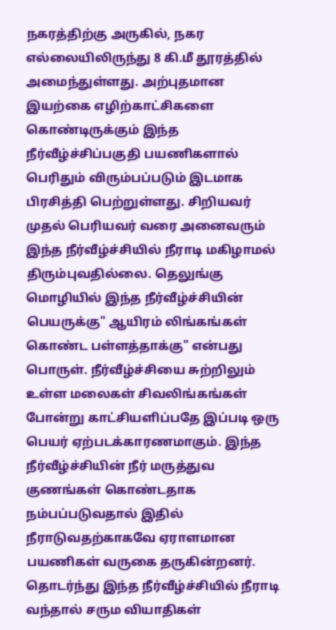நகரத்திற்கு அருகில், நகர எல்லையிலிருந்து 8 கி.மீ தூரத்தில் அமைந்துள்ளது. அற்புதமான இயற்கை எழிற்காட்சிகளை கொண்டிருக்கும் இந்த நீர்வீழ்ச்சிப்பகுதி பயணிகளால் பெரிதும் விரும்பப்படும் இடமாக பிரசித்தி பெற்றுள்ளது. சிறியவர் முதல் பெரியவர் வரை அனைவரும் இந்த நீர்வீழ்ச்சியில் நீராடி மகிழாமல் திரும்புவதில்லை. தெலுங்கு மொழியில் இந்த நீர்வீழ்ச்சியின் பெயருக்கு" ஆயிரம் லிங்கங்கள் கொண்ட பள்ளத்தாக்கு" என்பது பொருள். நீர்வீழ்ச்சியை சுற்றிலும் உள்ள மலைகள் சிவலிங்கங்கள் போன்று காட்சியளிப்பதே இப்படி ஒரு பெயர் ஏற்படக்காரணமாகும். இந்த நீர்வீழ்ச்சியின் நீர் மருத்துவ குணங்கள் கொண்டதாக நம்பப்படுவதால் இதில் நீராடுவதற்காகவே ஏராளமான பயணிகள் வருகை தருகின்றனர். தொடர்ந்து இந்த நீர்வீழ்ச்சியில் நீராடி வந்தால் சரும வியாதிகள்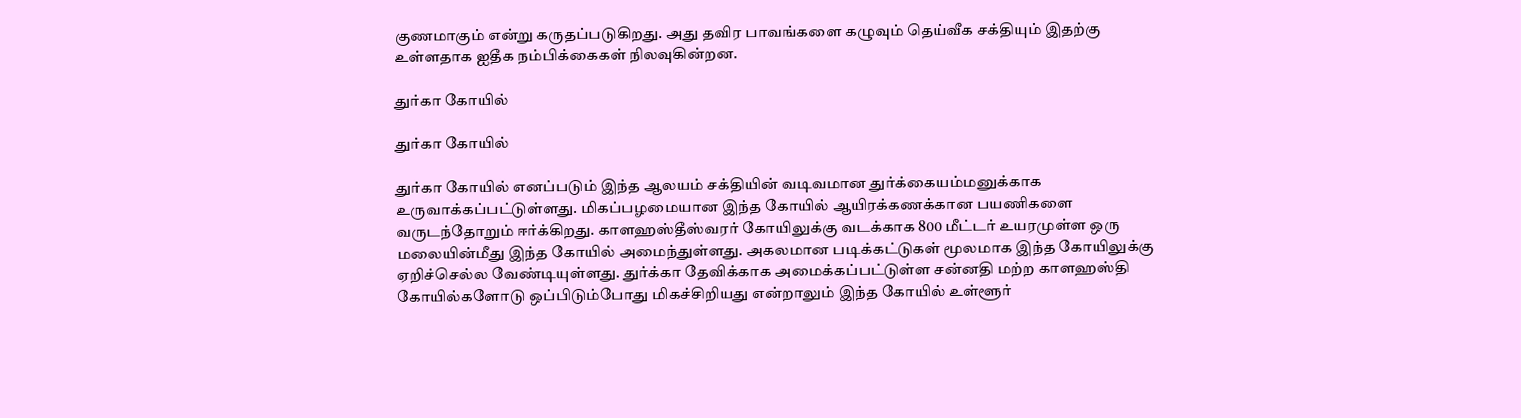குணமாகும் என்று கருதப்படுகிறது. அது தவிர பாவங்களை கழுவும் தெய்வீக சக்தியும் இதற்கு உள்ளதாக ஐதீக நம்பிக்கைகள் நிலவுகின்றன.

துர்கா கோயில்

துர்கா கோயில்

துர்கா கோயில் எனப்படும் இந்த ஆலயம் சக்தியின் வடிவமான துர்க்கையம்மனுக்காக உருவாக்கப்பட்டுள்ளது. மிகப்பழமையான இந்த கோயில் ஆயிரக்கணக்கான பயணிகளை வருடந்தோறும் ஈர்க்கிறது. காளஹஸ்தீஸ்வரர் கோயிலுக்கு வடக்காக 800 மீட்டர் உயரமுள்ள ஒரு மலையின்மீது இந்த கோயில் அமைந்துள்ளது. அகலமான படிக்கட்டுகள் மூலமாக இந்த கோயிலுக்கு ஏறிச்செல்ல வேண்டியுள்ளது. துர்க்கா தேவிக்காக அமைக்கப்பட்டுள்ள சன்னதி மற்ற காளஹஸ்தி கோயில்களோடு ஒப்பிடும்போது மிகச்சிறியது என்றாலும் இந்த கோயில் உள்ளூர்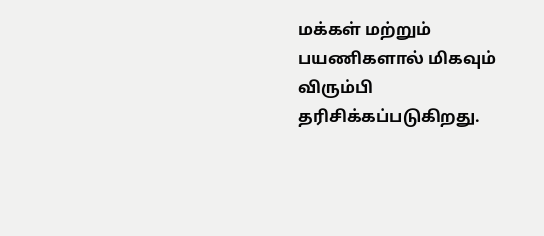மக்கள் மற்றும் பயணிகளால் மிகவும் விரும்பி தரிசிக்கப்படுகிறது.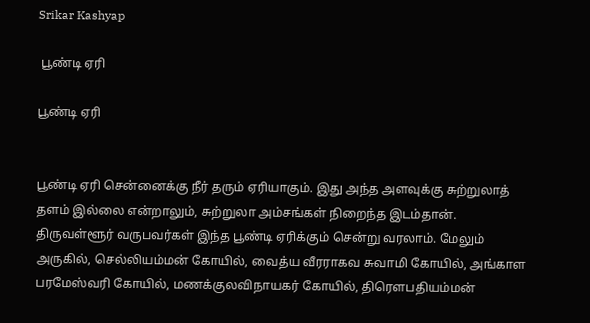Srikar Kashyap

 பூண்டி ஏரி

பூண்டி ஏரி


பூண்டி ஏரி சென்னைக்கு நீர் தரும் ஏரியாகும். இது அந்த அளவுக்கு சுற்றுலாத் தளம் இல்லை என்றாலும், சுற்றுலா அம்சங்கள் நிறைந்த இடம்தான். திருவள்ளூர் வருபவர்கள் இந்த பூண்டி ஏரிக்கும் சென்று வரலாம். மேலும் அருகில், செல்லியம்மன் கோயில், வைத்ய வீரராகவ சுவாமி கோயில், அங்காள பரமேஸ்வரி கோயில், மணக்குலவிநாயகர் கோயில், திரௌபதியம்மன்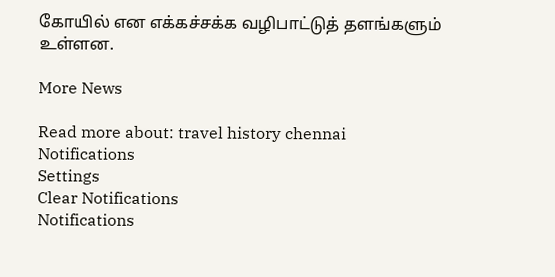கோயில் என எக்கச்சக்க வழிபாட்டுத் தளங்களும் உள்ளன.

More News

Read more about: travel history chennai
Notifications
Settings
Clear Notifications
Notifications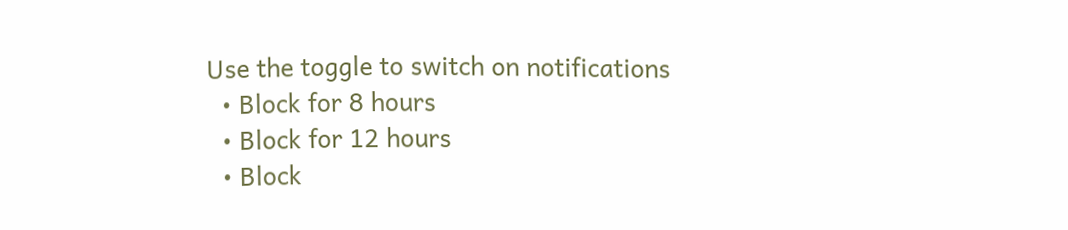Use the toggle to switch on notifications
  • Block for 8 hours
  • Block for 12 hours
  • Block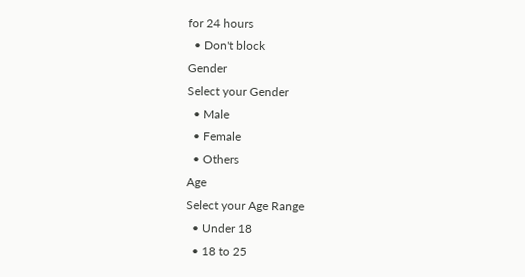for 24 hours
  • Don't block
Gender
Select your Gender
  • Male
  • Female
  • Others
Age
Select your Age Range
  • Under 18
  • 18 to 25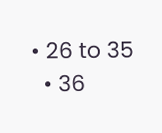• 26 to 35
  • 36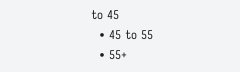to 45
  • 45 to 55
  • 55+